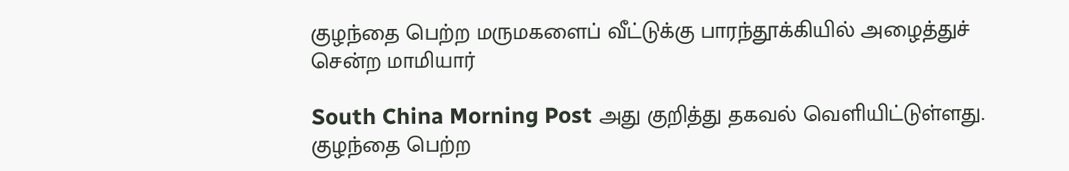குழந்தை பெற்ற மருமகளைப் வீட்டுக்கு பாரந்தூக்கியில் அழைத்துச் சென்ற மாமியார்

South China Morning Post அது குறித்து தகவல் வெளியிட்டுள்ளது.
குழந்தை பெற்ற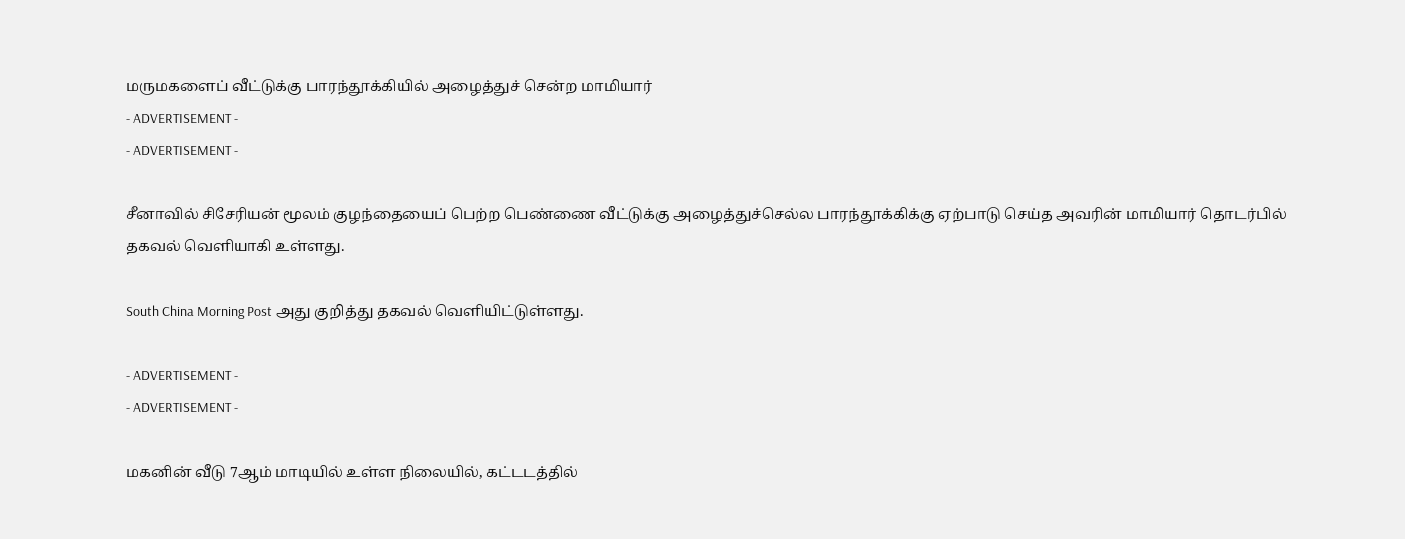மருமகளைப் வீட்டுக்கு பாரந்தூக்கியில் அழைத்துச் சென்ற மாமியார்
- ADVERTISEMENT -
- ADVERTISEMENT -

சீனாவில் சிசேரியன் மூலம் குழந்தையைப் பெற்ற பெண்ணை வீட்டுக்கு அழைத்துச்செல்ல பாரந்தூக்கிக்கு ஏற்பாடு செய்த அவரின் மாமியார் தொடர்பில் தகவல் வெளியாகி உள்ளது.

South China Morning Post அது குறித்து தகவல் வெளியிட்டுள்ளது.

- ADVERTISEMENT -
- ADVERTISEMENT -

மகனின் வீடு 7ஆம் மாடியில் உள்ள நிலையில், கட்டடத்தில்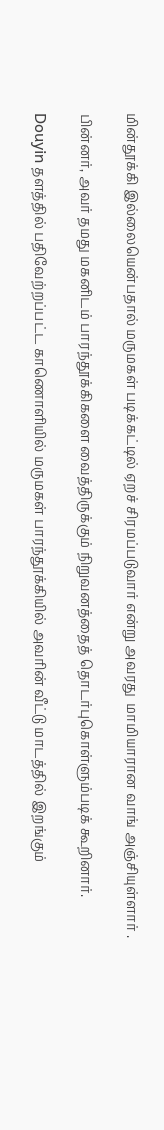மின்தூக்கி இல்லையென்பதால் மருமகள் படிக்கட்டில் ஏறச் சிரமப்படுவார் என்று அவரது  மாமியாரான வாங் அஞ்சியுள்ளார் .

பின்னர், அவர் தமது மகனிடம் பாரந்தூக்கிகளை வைத்திருக்கும் நிறுவனத்தைத் தொடர்புகொள்ளும்படிக் கூறினார்.

Douyin தளத்தில் பதிவேற்றப்பட்ட காணொளியில் மருமகள் பாரந்தூக்கியில் அவரின் வீட்டு மாடத்தில் இறங்கும்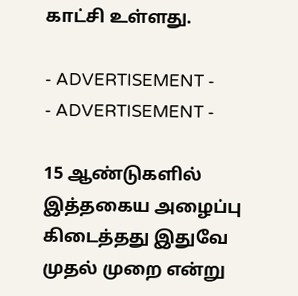காட்சி உள்ளது.

- ADVERTISEMENT -
- ADVERTISEMENT -

15 ஆண்டுகளில் இத்தகைய அழைப்பு கிடைத்தது இதுவே முதல் முறை என்று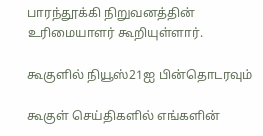பாரந்தூக்கி நிறுவனத்தின் உரிமையாளர் கூறியுள்ளார்.

கூகுளில் நியூஸ்21ஐ பின்தொடரவும்

கூகுள் செய்திகளில் எங்களின்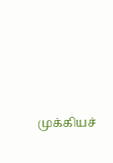முக்கியச்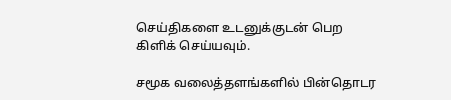செய்திகளை உடனுக்குடன் பெற கிளிக் செய்யவும்.

சமூக வலைத்தளங்களில் பின்தொடர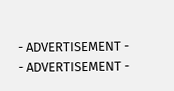- ADVERTISEMENT -
- ADVERTISEMENT -